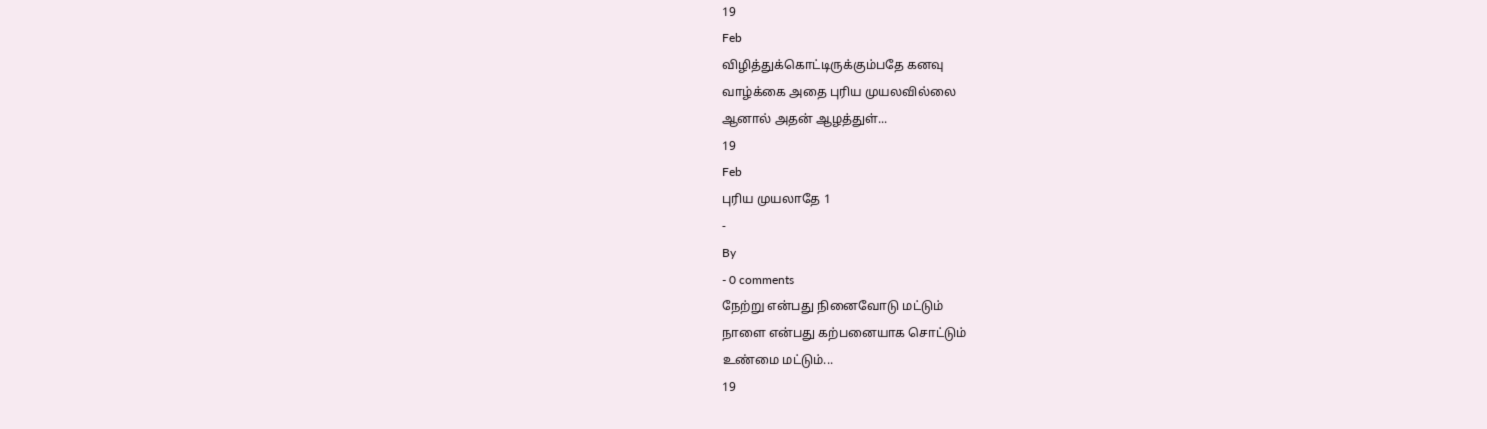19
Feb
விழித்துக்கொட்டிருக்கும்பதே கனவு
வாழ்க்கை அதை புரிய முயலவில்லை
ஆனால் அதன் ஆழத்துள்...
19
Feb
புரிய முயலாதே 1
-
By
- 0 comments
நேற்று என்பது நினைவோடு மட்டும்
நாளை என்பது கற்பனையாக சொட்டும்
உண்மை மட்டும்...
19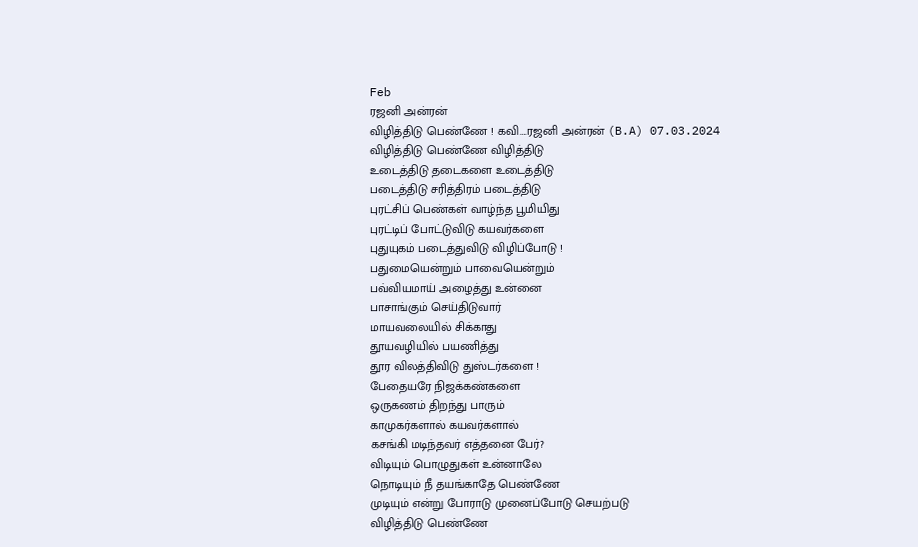Feb
ரஜனி அன்ரன்
விழித்திடு பெண்ணே ! கவி….ரஜனி அன்ரன் (B.A) 07.03.2024
விழித்திடு பெண்ணே விழித்திடு
உடைத்திடு தடைகளை உடைத்திடு
படைத்திடு சரித்திரம் படைத்திடு
புரட்சிப் பெண்கள் வாழ்ந்த பூமியிது
புரட்டிப் போட்டுவிடு கயவர்களை
புதுயுகம் படைத்துவிடு விழிப்போடு !
பதுமையென்றும் பாவையென்றும்
பவ்வியமாய் அழைத்து உன்னை
பாசாங்கும் செய்திடுவார்
மாயவலையில் சிக்காது
தூயவழியில் பயணித்து
தூர விலத்திவிடு துஸ்டர்களை !
பேதையரே நிஜக்கண்களை
ஒருகணம் திறந்து பாரும்
காமுகர்களால் கயவர்களால்
கசங்கி மடிந்தவர் எத்தனை பேர்?
விடியும் பொழுதுகள் உன்னாலே
நொடியும் நீ தயங்காதே பெண்ணே
முடியும் என்று போராடு முனைப்போடு செயற்படு
விழித்திடு பெண்ணே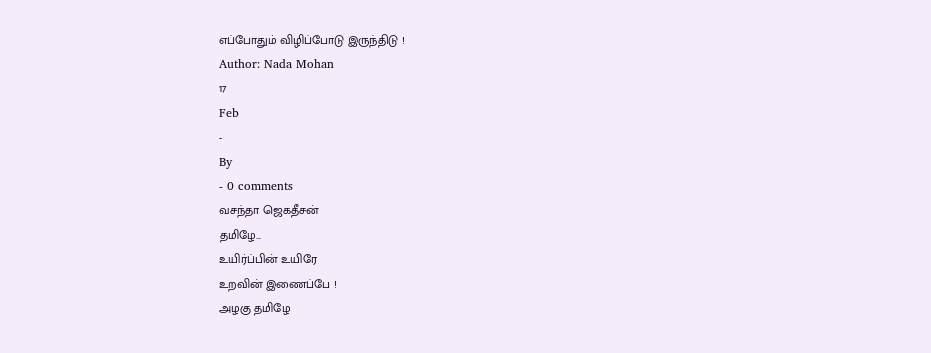எப்போதும் விழிப்போடு இருந்திடு !
Author: Nada Mohan
17
Feb
-
By
- 0 comments
வசந்தா ஜெகதீசன்
தமிழே...
உயிர்ப்பின் உயிரே
உறவின் இணைப்பே !
அழகு தமிழே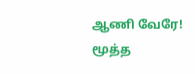ஆணி வேரே!
மூத்த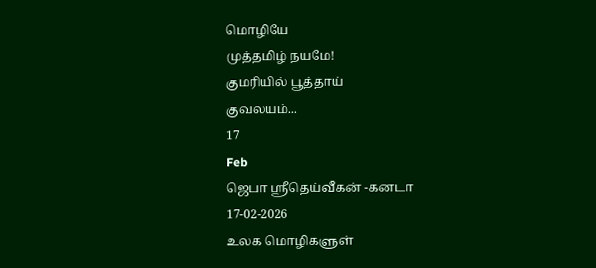மொழியே
முத்தமிழ் நயமே!
குமரியில் பூத்தாய்
குவலயம்...
17
Feb
ஜெபா ஸ்ரீதெய்வீகன் -கனடா
17-02-2026
உலக மொழிகளுள்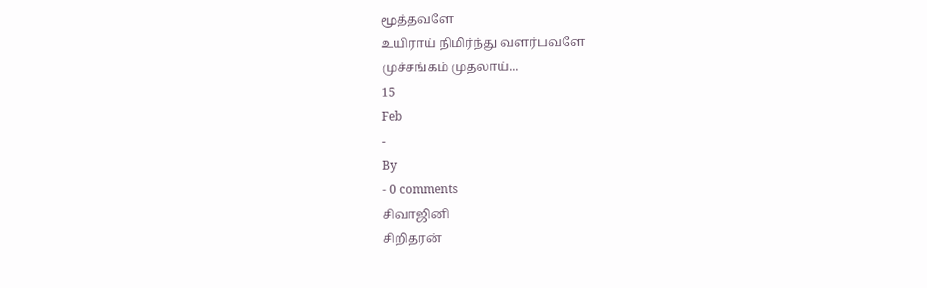மூத்தவளே
உயிராய் நிமிர்ந்து வளர்பவளே
முச்சங்கம் முதலாய்...
15
Feb
-
By
- 0 comments
சிவாஜினி
சிறிதரன்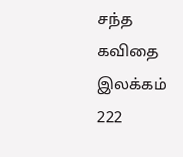சந்த கவிதை இலக்கம் 222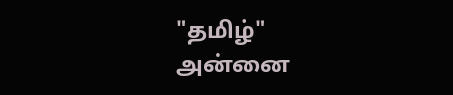"தமிழ்"
அன்னை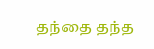தந்தை தந்த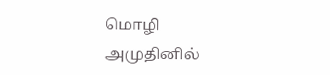மொழி
அமுதினில்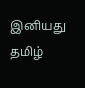இனியது
தமிழ்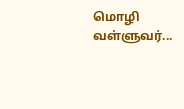மொழி
வள்ளுவர்...